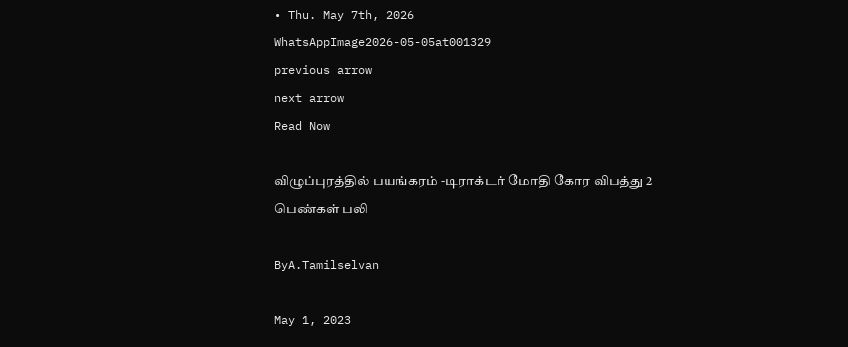• Thu. May 7th, 2026
WhatsAppImage2026-05-05at001329
previous arrow
next arrow
Read Now

விழுப்புரத்தில் பயங்கரம் -டிராக்டர் மோதி கோர விபத்து 2 பெண்கள் பலி

ByA.Tamilselvan

May 1, 2023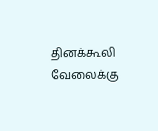தினக்கூலி வேலைக்கு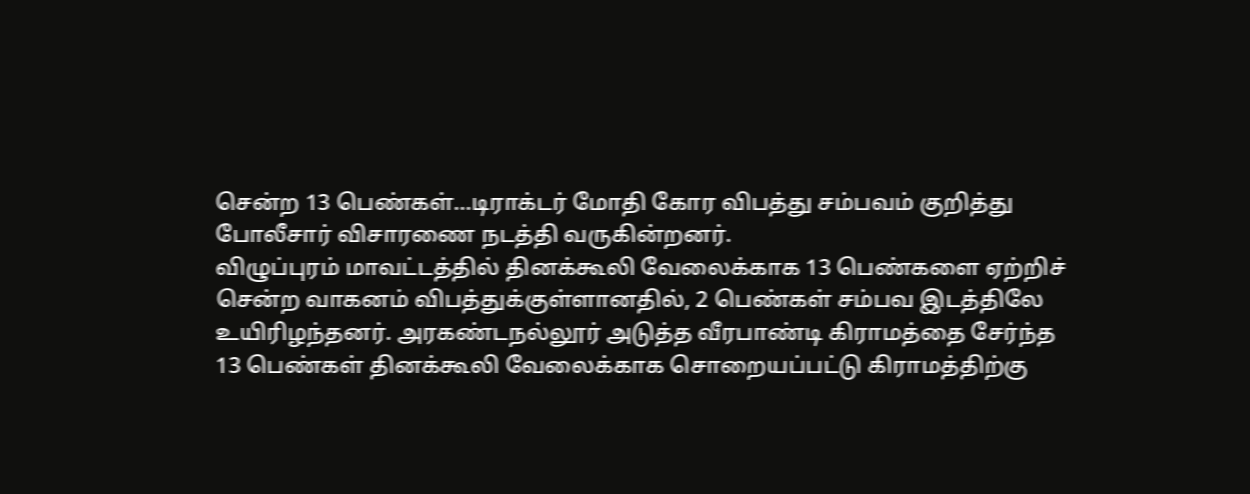சென்ற 13 பெண்கள்…டிராக்டர் மோதி கோர விபத்து சம்பவம் குறித்து போலீசார் விசாரணை நடத்தி வருகின்றனர்.
விழுப்புரம் மாவட்டத்தில் தினக்கூலி வேலைக்காக 13 பெண்களை ஏற்றிச் சென்ற வாகனம் விபத்துக்குள்ளானதில், 2 பெண்கள் சம்பவ இடத்திலே உயிரிழந்தனர். அரகண்டநல்லூர் அடுத்த வீரபாண்டி கிராமத்தை சேர்ந்த 13 பெண்கள் தினக்கூலி வேலைக்காக சொறையப்பட்டு கிராமத்திற்கு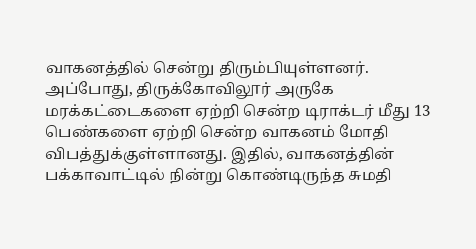வாகனத்தில் சென்று திரும்பியுள்ளனர். அப்போது, திருக்கோவிலூர் அருகே மரக்கட்டைகளை ஏற்றி சென்ற டிராக்டர் மீது 13 பெண்களை ஏற்றி சென்ற வாகனம் மோதி விபத்துக்குள்ளானது. இதில், வாகனத்தின் பக்காவாட்டில் நின்று கொண்டிருந்த சுமதி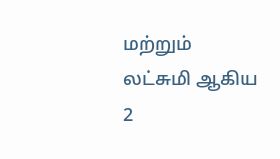மற்றும் லட்சுமி ஆகிய 2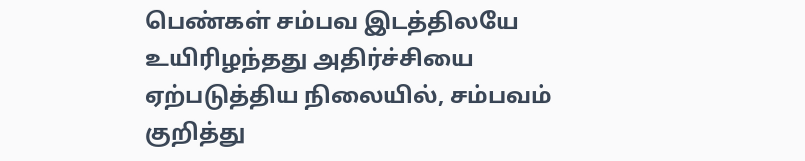பெண்கள் சம்பவ இடத்திலயே உயிரிழந்தது அதிர்ச்சியை ஏற்படுத்திய நிலையில், சம்பவம் குறித்து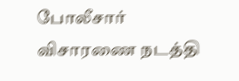போலீசார் விசாரணை நடத்தி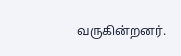வருகின்றனர்.